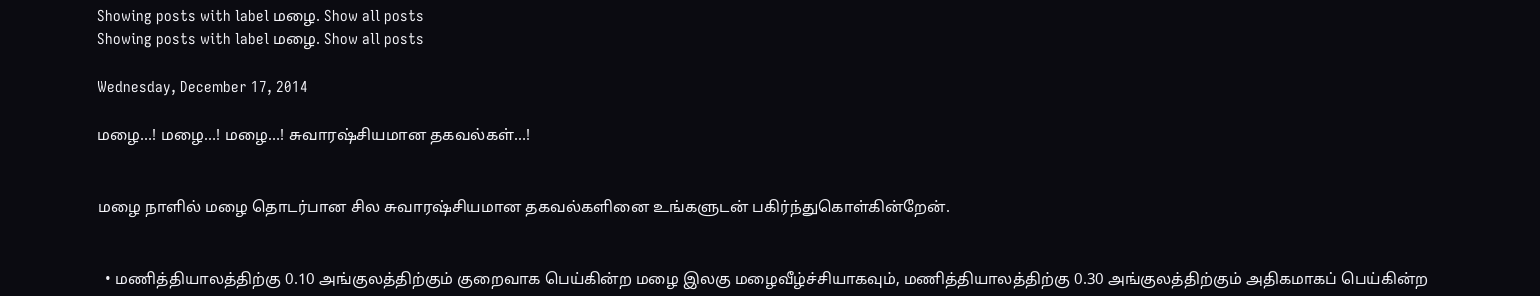Showing posts with label மழை. Show all posts
Showing posts with label மழை. Show all posts

Wednesday, December 17, 2014

மழை…! மழை…! மழை…! சுவாரஷ்சியமான தகவல்கள்…!


மழை நாளில் மழை தொடர்பான சில சுவாரஷ்சியமான தகவல்களினை உங்களுடன் பகிர்ந்துகொள்கின்றேன்.


  • மணித்தியாலத்திற்கு 0.10 அங்குலத்திற்கும் குறைவாக பெய்கின்ற மழை இலகு மழைவீழ்ச்சியாகவும், மணித்தியாலத்திற்கு 0.30 அங்குலத்திற்கும் அதிகமாகப் பெய்கின்ற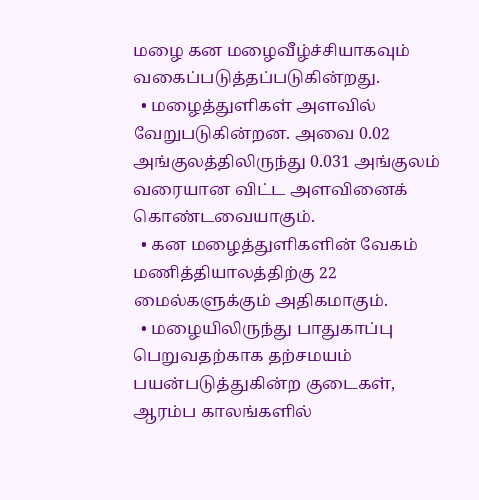மழை கன மழைவீழ்ச்சியாகவும் வகைப்படுத்தப்படுகின்றது.
  • மழைத்துளிகள் அளவில் வேறுபடுகின்றன. அவை 0.02 அங்குலத்திலிருந்து 0.031 அங்குலம் வரையான விட்ட அளவினைக் கொண்டவையாகும்.
  • கன மழைத்துளிகளின் வேகம் மணித்தியாலத்திற்கு 22 மைல்களுக்கும் அதிகமாகும்.
  • மழையிலிருந்து பாதுகாப்பு பெறுவதற்காக தற்சமயம் பயன்படுத்துகின்ற குடைகள், ஆரம்ப காலங்களில்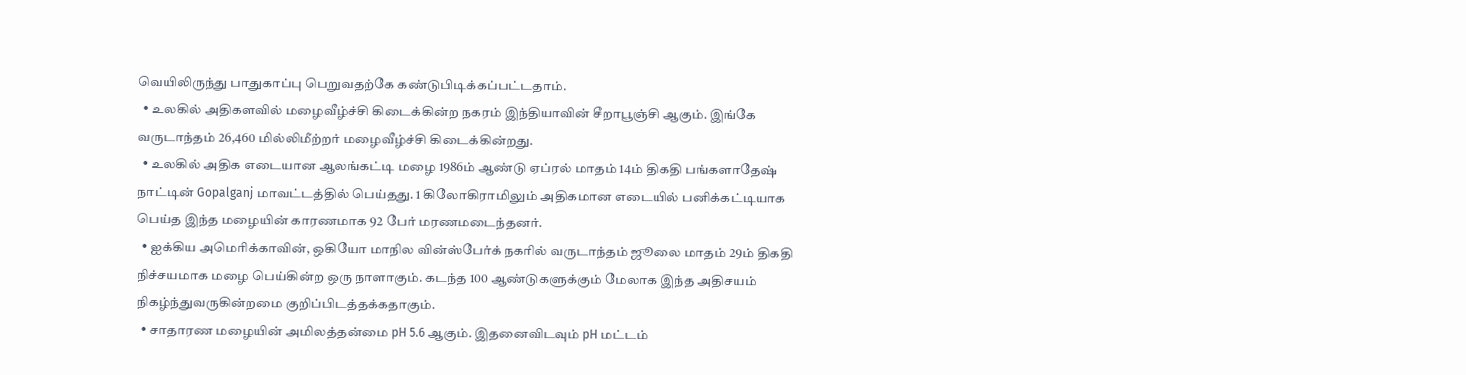வெயிலிருந்து பாதுகாப்பு பெறுவதற்கே கண்டுபிடிக்கப்பட்டதாம்.
  • உலகில் அதிகளவில் மழைவீழ்ச்சி கிடைக்கின்ற நகரம் இந்தியாவின் சீறாபூஞ்சி ஆகும். இங்கே வருடாந்தம் 26,460 மில்லிமீற்றர் மழைவீழ்ச்சி கிடைக்கின்றது.
  • உலகில் அதிக எடையான ஆலங்கட்டி மழை 1986ம் ஆண்டு ஏப்ரல் மாதம் 14ம் திகதி பங்களாதேஷ் நாட்டின் Gopalganj மாவட்டத்தில் பெய்தது. 1 கிலோகிராமிலும் அதிகமான எடையில் பனிக்கட்டியாக பெய்த இந்த மழையின் காரணமாக 92 பேர் மரணமடைந்தனர்.
  • ஐக்கிய அமெரிக்காவின், ஒகியோ மாநில வின்ஸ்பேர்க் நகரில் வருடாந்தம் ஜூலை மாதம் 29ம் திகதி நிச்சயமாக மழை பெய்கின்ற ஒரு நாளாகும். கடந்த 100 ஆண்டுகளுக்கும் மேலாக இந்த அதிசயம் நிகழ்ந்துவருகின்றமை குறிப்பிடத்தக்கதாகும்.
  • சாதாரண மழையின் அமிலத்தன்மை pH 5.6 ஆகும். இதனைவிடவும் pH மட்டம்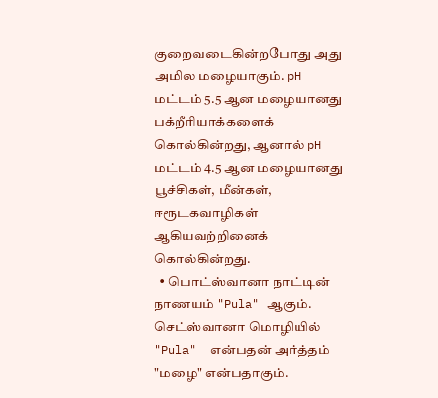குறைவடைகின்றபோது அது அமில மழையாகும். pH மட்டம் 5.5 ஆன மழையானது பக்றீரியாக்களைக் கொல்கின்றது, ஆனால் pH மட்டம் 4.5 ஆன மழையானது பூச்சிகள், மீன்கள், ஈரூடகவாழிகள் ஆகியவற்றினைக் கொல்கின்றது.
  • பொட்ஸ்வானா நாட்டின் நாணயம் "Pula" ஆகும். செட்ஸ்வானா மொழியில் "Pula"  என்பதன் அர்த்தம் "மழை" என்பதாகும்.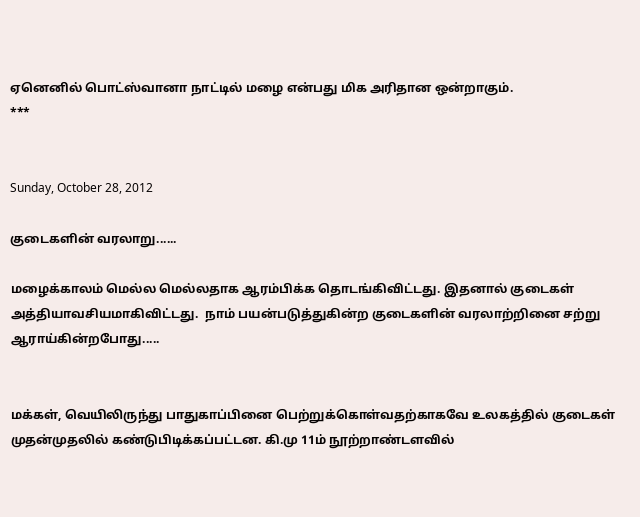ஏனெனில் பொட்ஸ்வானா நாட்டில் மழை என்பது மிக அரிதான ஒன்றாகும்.
***


Sunday, October 28, 2012

குடைகளின் வரலாறு......

மழைக்காலம் மெல்ல மெல்லதாக ஆரம்பிக்க தொடங்கிவிட்டது. இதனால் குடைகள் அத்தியாவசியமாகிவிட்டது.  நாம் பயன்படுத்துகின்ற குடைகளின் வரலாற்றினை சற்று ஆராய்கின்றபோது.....


மக்கள், வெயிலிருந்து பாதுகாப்பினை பெற்றுக்கொள்வதற்காகவே உலகத்தில் குடைகள் முதன்முதலில் கண்டுபிடிக்கப்பட்டன. கி.மு 11ம் நூற்றாண்டளவில்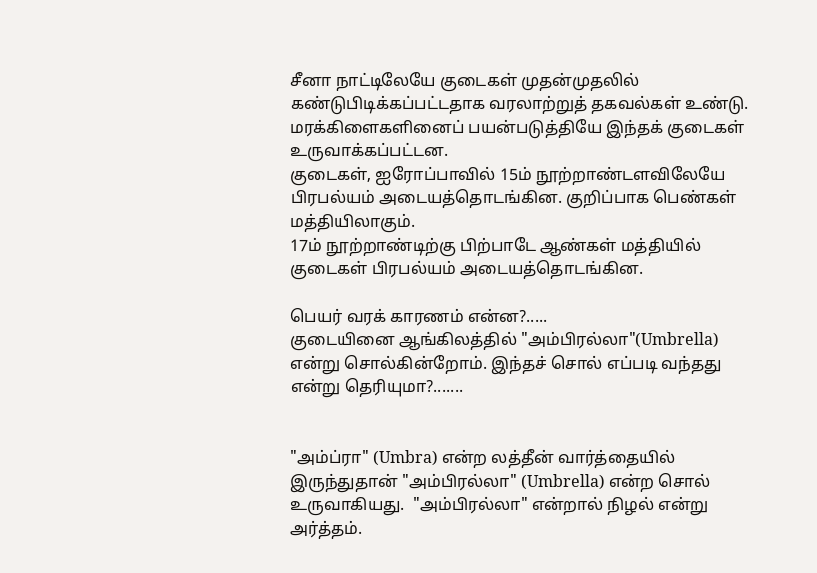சீனா நாட்டிலேயே குடைகள் முதன்முதலில் கண்டுபிடிக்கப்பட்டதாக வரலாற்றுத் தகவல்கள் உண்டு. மரக்கிளைகளினைப் பயன்படுத்தியே இந்தக் குடைகள் உருவாக்கப்பட்டன.
குடைகள், ஐரோப்பாவில் 15ம் நூற்றாண்டளவிலேயே பிரபல்யம் அடையத்தொடங்கின. குறிப்பாக பெண்கள் மத்தியிலாகும்.
17ம் நூற்றாண்டிற்கு பிற்பாடே ஆண்கள் மத்தியில் குடைகள் பிரபல்யம் அடையத்தொடங்கின.

பெயர் வரக் காரணம் என்ன?.....
குடையினை ஆங்கிலத்தில் "அம்பிரல்லா"(Umbrella) என்று சொல்கின்றோம். இந்தச் சொல் எப்படி வந்தது என்று தெரியுமா?.......


"அம்ப்ரா" (Umbra) என்ற லத்தீன் வார்த்தையில் இருந்துதான் "அம்பிரல்லா" (Umbrella) என்ற சொல் உருவாகியது.  "அம்பிரல்லா" என்றால் நிழல் என்று அர்த்தம்.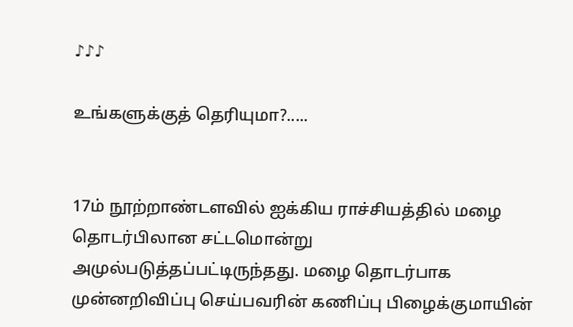♪♪♪

உங்களுக்குத் தெரியுமா?.....


17ம் நூற்றாண்டளவில் ஐக்கிய ராச்சியத்தில் மழை தொடர்பிலான சட்டமொன்று அமுல்படுத்தப்பட்டிருந்தது. மழை தொடர்பாக முன்னறிவிப்பு செய்பவரின் கணிப்பு பிழைக்குமாயின்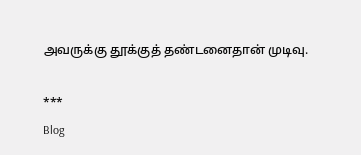அவருக்கு தூக்குத் தண்டனைதான் முடிவு.

***
Blog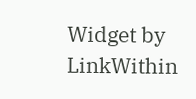Widget by LinkWithin